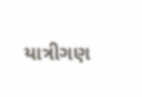યાત્રીગણ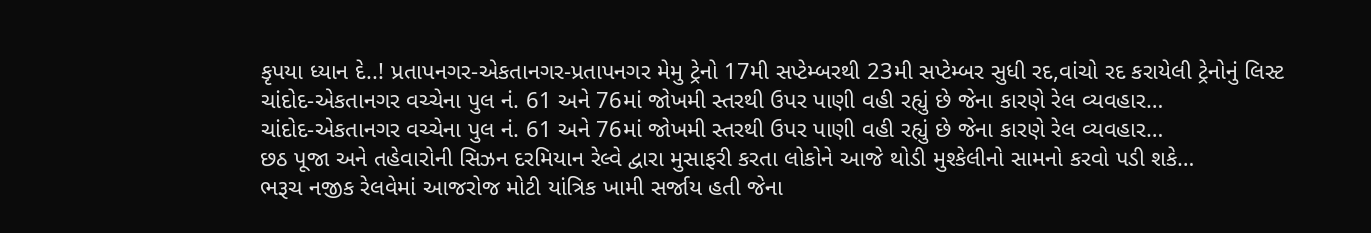કૃપયા ધ્યાન દે..! પ્રતાપનગર-એકતાનગર-પ્રતાપનગર મેમુ ટ્રેનો 17મી સપ્ટેમ્બરથી 23મી સપ્ટેમ્બર સુધી રદ,વાંચો રદ કરાયેલી ટ્રેનોનું લિસ્ટ
ચાંદોદ-એકતાનગર વચ્ચેના પુલ નં. 61 અને 76માં જોખમી સ્તરથી ઉપર પાણી વહી રહ્યું છે જેના કારણે રેલ વ્યવહાર…
ચાંદોદ-એકતાનગર વચ્ચેના પુલ નં. 61 અને 76માં જોખમી સ્તરથી ઉપર પાણી વહી રહ્યું છે જેના કારણે રેલ વ્યવહાર…
છઠ પૂજા અને તહેવારોની સિઝન દરમિયાન રેલ્વે દ્વારા મુસાફરી કરતા લોકોને આજે થોડી મુશ્કેલીનો સામનો કરવો પડી શકે…
ભરૂચ નજીક રેલવેમાં આજરોજ મોટી યાંત્રિક ખામી સર્જાય હતી જેના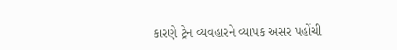કારણે ટ્રેન વ્યવહારને વ્યાપક અસર પહોંચી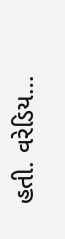હતી. વરેડિય…